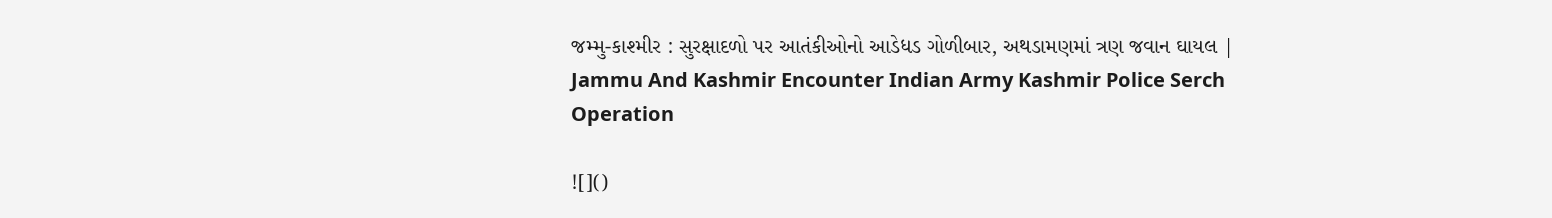જમ્મુ-કાશ્મીર : સુરક્ષાદળો પર આતંકીઓનો આડેધડ ગોળીબાર, અથડામણમાં ત્રણ જવાન ઘાયલ | Jammu And Kashmir Encounter Indian Army Kashmir Police Serch Operation

![]()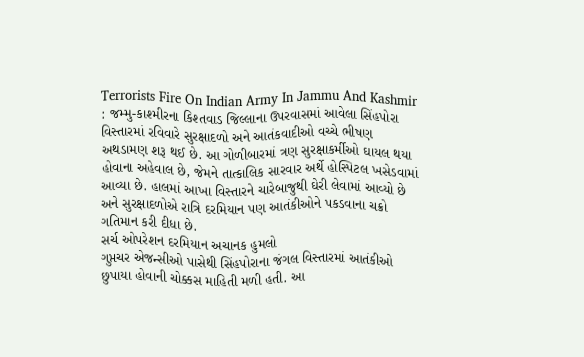Terrorists Fire On Indian Army In Jammu And Kashmir : જમ્મુ-કાશ્મીરના કિશ્તવાડ જિલ્લાના ઉપરવાસમાં આવેલા સિંહપોરા વિસ્તારમાં રવિવારે સુરક્ષાદળો અને આતંકવાદીઓ વચ્ચે ભીષણ અથડામણ શરૂ થઈ છે. આ ગોળીબારમાં ત્રણ સુરક્ષાકર્મીઓ ઘાયલ થયા હોવાના અહેવાલ છે, જેમને તાત્કાલિક સારવાર અર્થે હોસ્પિટલ ખસેડવામાં આવ્યા છે. હાલમાં આખા વિસ્તારને ચારેબાજુથી ઘેરી લેવામાં આવ્યો છે અને સુરક્ષાદળોએ રાત્રિ દરમિયાન પણ આતંકીઓને પકડવાના ચક્રો ગતિમાન કરી દીધા છે.
સર્ચ ઓપરેશન દરમિયાન અચાનક હુમલો
ગુપ્તચર એજન્સીઓ પાસેથી સિંહપોરાના જંગલ વિસ્તારમાં આતંકીઓ છુપાયા હોવાની ચોક્કસ માહિતી મળી હતી. આ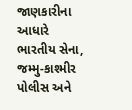જાણકારીના આધારે ભારતીય સેના, જમ્મુ-કાશ્મીર પોલીસ અને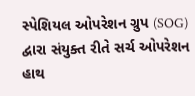સ્પેશિયલ ઓપરેશન ગ્રુપ (SOG) દ્વારા સંયુક્ત રીતે સર્ચ ઓપરેશન હાથ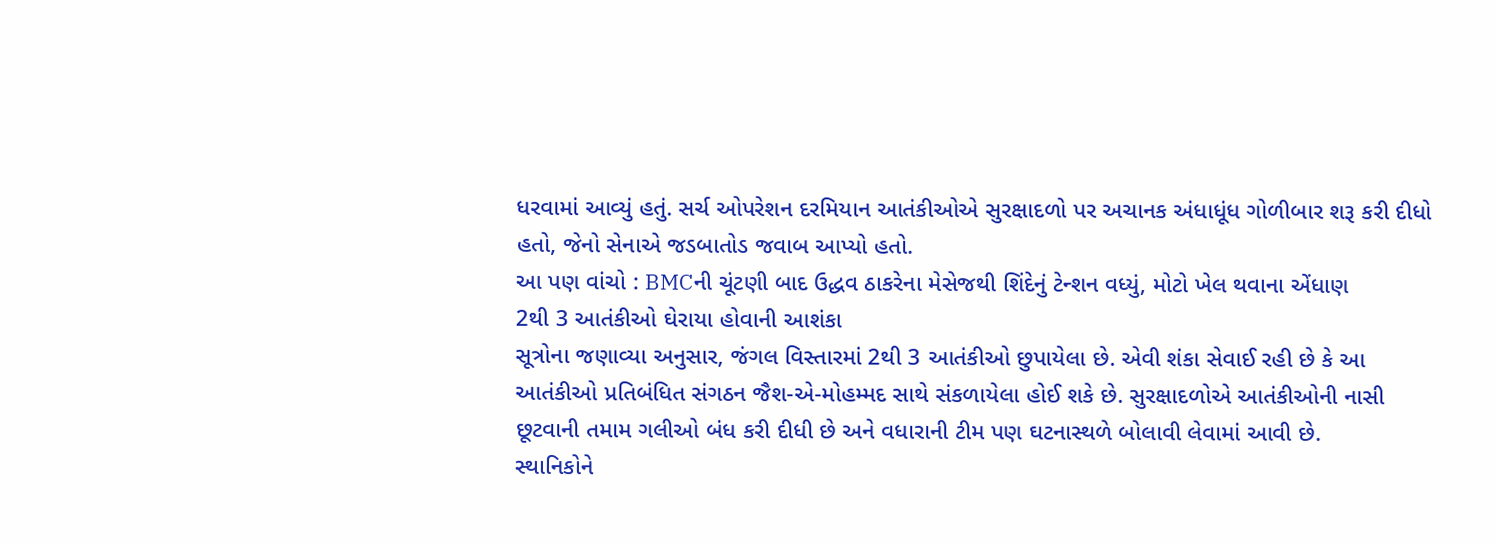ધરવામાં આવ્યું હતું. સર્ચ ઓપરેશન દરમિયાન આતંકીઓએ સુરક્ષાદળો પર અચાનક અંધાધૂંધ ગોળીબાર શરૂ કરી દીધો હતો, જેનો સેનાએ જડબાતોડ જવાબ આપ્યો હતો.
આ પણ વાંચો : BMCની ચૂંટણી બાદ ઉદ્ધવ ઠાકરેના મેસેજથી શિંદેનું ટેન્શન વધ્યું, મોટો ખેલ થવાના એંધાણ
2થી 3 આતંકીઓ ઘેરાયા હોવાની આશંકા
સૂત્રોના જણાવ્યા અનુસાર, જંગલ વિસ્તારમાં 2થી 3 આતંકીઓ છુપાયેલા છે. એવી શંકા સેવાઈ રહી છે કે આ આતંકીઓ પ્રતિબંધિત સંગઠન જૈશ-એ-મોહમ્મદ સાથે સંકળાયેલા હોઈ શકે છે. સુરક્ષાદળોએ આતંકીઓની નાસી છૂટવાની તમામ ગલીઓ બંધ કરી દીધી છે અને વધારાની ટીમ પણ ઘટનાસ્થળે બોલાવી લેવામાં આવી છે.
સ્થાનિકોને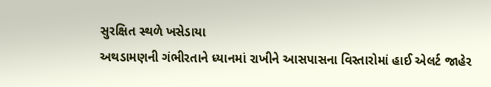સુરક્ષિત સ્થળે ખસેડાયા
અથડામણની ગંભીરતાને ધ્યાનમાં રાખીને આસપાસના વિસ્તારોમાં હાઈ એલર્ટ જાહેર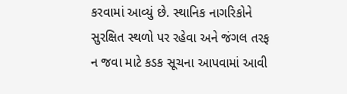કરવામાં આવ્યું છે. સ્થાનિક નાગરિકોને સુરક્ષિત સ્થળો પર રહેવા અને જંગલ તરફ ન જવા માટે કડક સૂચના આપવામાં આવી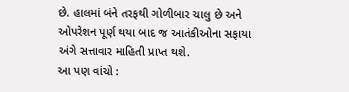છે. હાલમાં બંને તરફથી ગોળીબાર ચાલુ છે અને ઓપરેશન પૂર્ણ થયા બાદ જ આતંકીઓના સફાયા અંગે સત્તાવાર માહિતી પ્રાપ્ત થશે.
આ પણ વાંચો :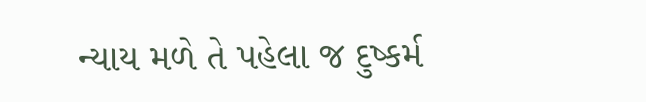ન્યાય મળે તે પહેલા જ દુષ્કર્મ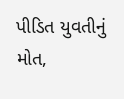પીડિત યુવતીનું મોત,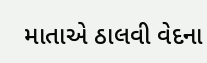માતાએ ઠાલવી વેદના